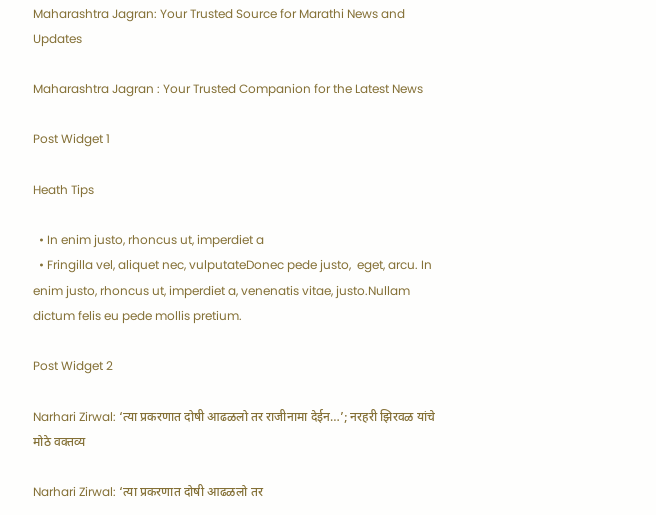Maharashtra Jagran: Your Trusted Source for Marathi News and Updates

Maharashtra Jagran : Your Trusted Companion for the Latest News

Post Widget 1

Heath Tips

  • In enim justo, rhoncus ut, imperdiet a
  • Fringilla vel, aliquet nec, vulputateDonec pede justo,  eget, arcu. In enim justo, rhoncus ut, imperdiet a, venenatis vitae, justo.Nullam dictum felis eu pede mollis pretium.

Post Widget 2

Narhari Zirwal: ‘त्या प्रकरणात दोषी आढळलो तर राजीनामा देईन…’; नरहरी झिरवळ यांचे मोठे वक्तव्य

Narhari Zirwal: ‘त्या प्रकरणात दोषी आढळलो तर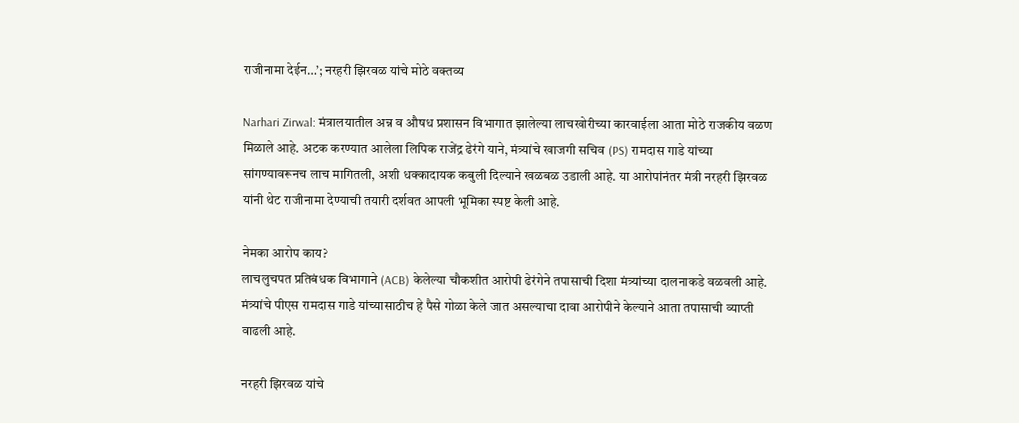राजीनामा देईन…’; नरहरी झिरवळ यांचे मोठे वक्तव्य

Narhari Zirwal: मंत्रालयातील अन्न व औषध प्रशासन विभागात झालेल्या लाचखोरीच्या कारवाईला आता मोठे राजकीय वळण मिळाले आहे. अटक करण्यात आलेला लिपिक राजेंद्र ढेरंगे याने, मंत्र्यांचे खाजगी सचिव (PS) रामदास गाडे यांच्या सांगण्यावरूनच लाच मागितली, अशी धक्कादायक कबुली दिल्याने खळबळ उडाली आहे. या आरोपांनंतर मंत्री नरहरी झिरवळ यांनी थेट राजीनामा देण्याची तयारी दर्शवत आपली भूमिका स्पष्ट केली आहे.

नेमका आरोप काय?
लाचलुचपत प्रतिबंधक विभागाने (ACB) केलेल्या चौकशीत आरोपी ढेरंगेने तपासाची दिशा मंत्र्यांच्या दालनाकडे वळवली आहे. मंत्र्यांचे पीएस रामदास गाडे यांच्यासाठीच हे पैसे गोळा केले जात असल्याचा दावा आरोपीने केल्याने आता तपासाची व्याप्ती वाढली आहे.

नरहरी झिरवळ यांचे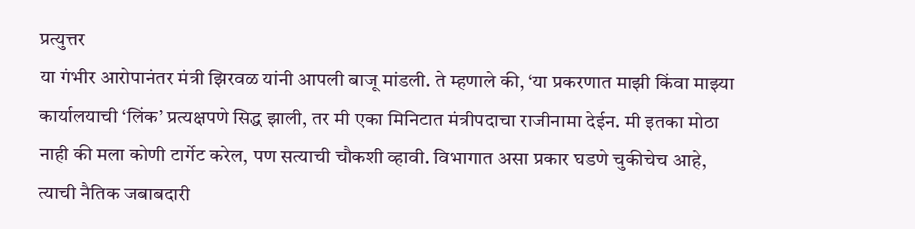प्रत्युत्तर
या गंभीर आरोपानंतर मंत्री झिरवळ यांनी आपली बाजू मांडली. ते म्हणाले की, ‘या प्रकरणात माझी किंवा माझ्या कार्यालयाची ‘लिंक’ प्रत्यक्षपणे सिद्ध झाली, तर मी एका मिनिटात मंत्रीपदाचा राजीनामा देईन. मी इतका मोठा नाही की मला कोणी टार्गेट करेल, पण सत्याची चौकशी व्हावी. विभागात असा प्रकार घडणे चुकीचेच आहे, त्याची नैतिक जबाबदारी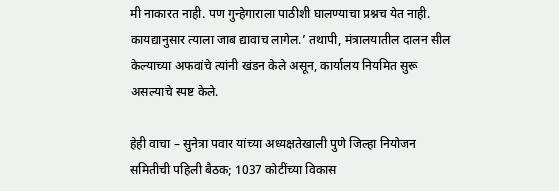मी नाकारत नाही. पण गुन्हेगाराला पाठीशी घालण्याचा प्रश्नच येत नाही. कायद्यानुसार त्याला जाब द्यावाच लागेल.’ तथापी, मंत्रालयातील दालन सील केल्याच्या अफवांचे त्यांनी खंडन केले असून, कार्यालय नियमित सुरू असल्याचे स्पष्ट केले.

हेही वाचा – सुनेत्रा पवार यांच्या अध्यक्षतेखाली पुणे जिल्हा नियोजन समितीची पहिली बैठक; 1037 कोटींच्या विकास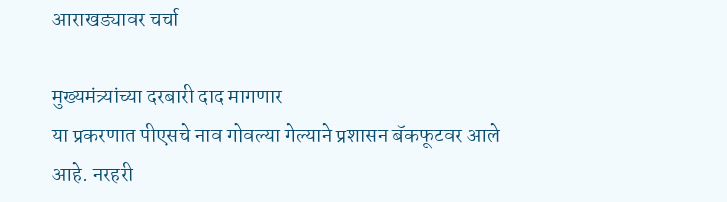आराखड्यावर चर्चा

मुख्यमंत्र्यांच्या दरबारी दाद मागणार
या प्रकरणात पीएसचे नाव गोवल्या गेल्याने प्रशासन बॅकफूटवर आले आहे. नरहरी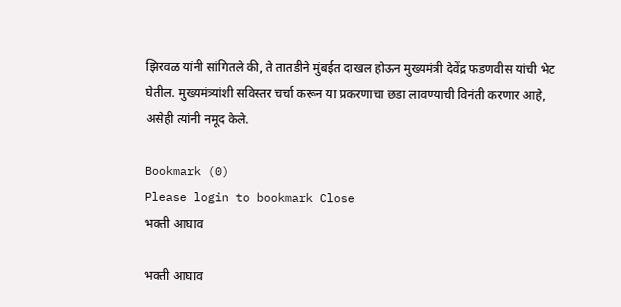झिरवळ यांनी सांगितले की, ते तातडीने मुंबईत दाखल होऊन मुख्यमंत्री देवेंद्र फडणवीस यांची भेट घेतील. मुख्यमंत्र्यांशी सविस्तर चर्चा करून या प्रकरणाचा छडा लावण्याची विनंती करणार आहे, असेही त्यांनी नमूद केले.

Bookmark (0)
Please login to bookmark Close
भक्ती आघाव

भक्ती आघाव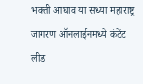भक्ती आघाव या सध्या महाराष्ट्र जागरण ऑनलाईनमध्ये कंटेंट लीड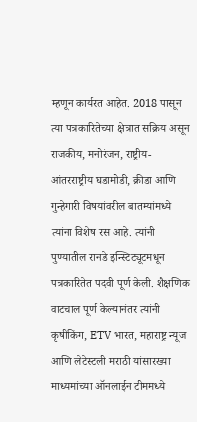म्हणून कार्यरत आहेत. 2018 पासून त्या पत्रकारितेच्या क्षेत्रात सक्रिय असून राजकीय, मनोरंजन, राष्ट्रीय-आंतरराष्ट्रीय घडामोडी, क्रीडा आणि गुन्हेगारी विषयांवरील बातम्यांमध्ये त्यांना विशेष रस आहे. त्यांनी पुण्यातील रानडे इन्स्टिट्यूटमधून पत्रकारितेत पदवी पूर्ण केली. शैक्षणिक वाटचाल पूर्ण केल्यानंतर त्यांनी कृषीकिंग, ETV भारत, महाराष्ट्र न्यूज आणि लेटेस्टली मराठी यांसारख्या माध्यमांच्या ऑनलाईन टीममध्ये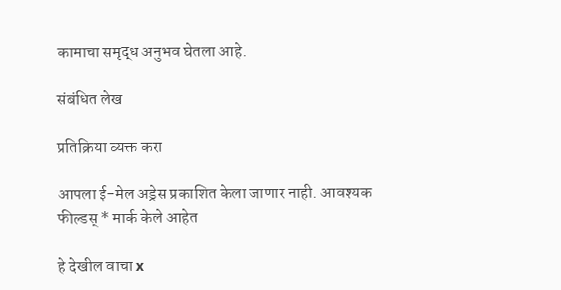कामाचा समृद्ध अनुभव घेतला आहे.

संबंधित लेख

प्रतिक्रिया व्यक्त करा

आपला ई-मेल अड्रेस प्रकाशित केला जाणार नाही. आवश्यक फील्डस् * मार्क केले आहेत

हे देखील वाचा x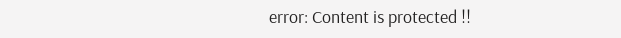error: Content is protected !!